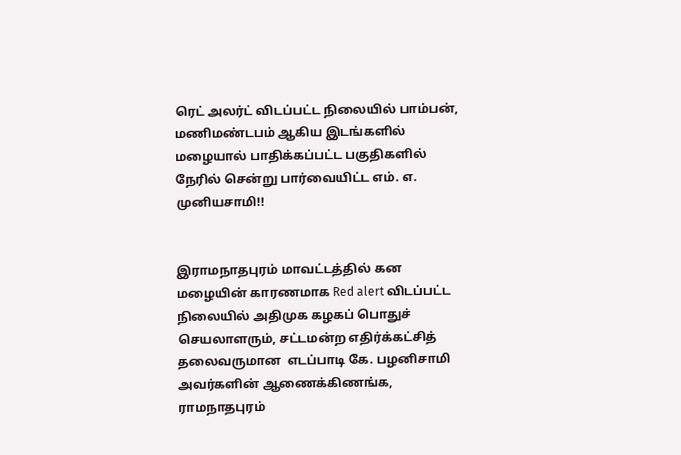ரெட் அலர்ட் விடப்பட்ட நிலையில் பாம்பன், மணிமண்டபம் ஆகிய இடங்களில் மழையால் பாதிக்கப்பட்ட பகுதிகளில் நேரில் சென்று பார்வையிட்ட எம். எ. முனியசாமி!!


இராமநாதபுரம் மாவட்டத்தில் கன மழையின் காரணமாக Red alert விடப்பட்ட நிலையில் அதிமுக கழகப் பொதுச் செயலாளரும், சட்டமன்ற எதிர்க்கட்சித் தலைவருமான  எடப்பாடி கே. பழனிசாமி அவர்களின் ஆணைக்கிணங்க, ராமநாதபுரம்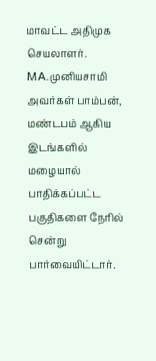மாவட்ட அதிமுக செயலாளர். MA.முனியசாமி அவர்கள் பாம்பன், மண்டபம் ஆகிய இடங்களில் மழையால் பாதிக்கப்பட்ட பகுதிகளை நேரில் சென்று பார்வையிட்டார்.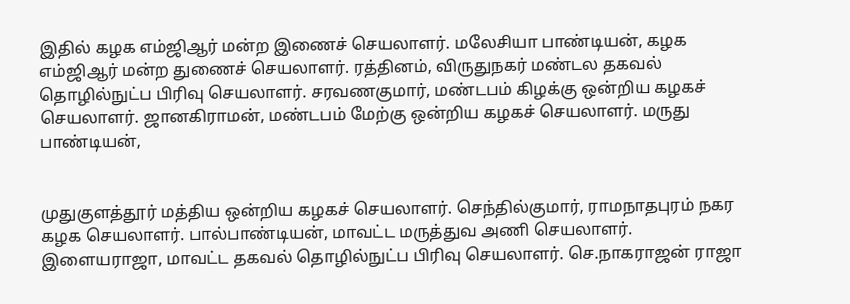இதில் கழக எம்ஜிஆர் மன்ற இணைச் செயலாளர். மலேசியா பாண்டியன், கழக எம்ஜிஆர் மன்ற துணைச் செயலாளர். ரத்தினம், விருதுநகர் மண்டல தகவல் தொழில்நுட்ப பிரிவு செயலாளர். சரவணகுமார், மண்டபம் கிழக்கு ஒன்றிய கழகச் செயலாளர். ஜானகிராமன், மண்டபம் மேற்கு ஒன்றிய கழகச் செயலாளர். மருது பாண்டியன்,


முதுகுளத்தூர் மத்திய ஒன்றிய கழகச் செயலாளர். செந்தில்குமார், ராமநாதபுரம் நகர கழக செயலாளர். பால்பாண்டியன், மாவட்ட மருத்துவ அணி செயலாளர். இளையராஜா, மாவட்ட தகவல் தொழில்நுட்ப பிரிவு செயலாளர். செ.நாகராஜன் ராஜா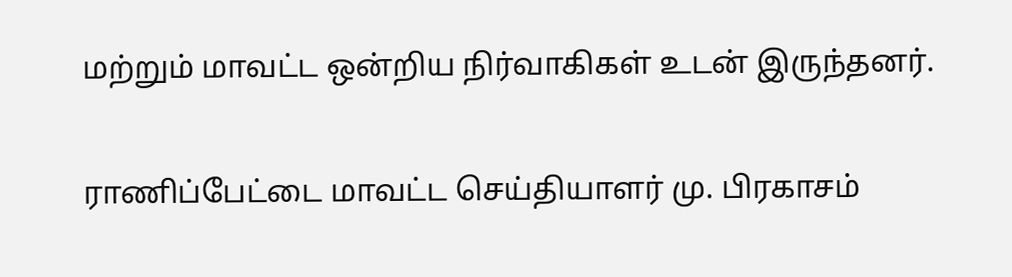மற்றும் மாவட்ட ஒன்றிய நிர்வாகிகள் உடன் இருந்தனர்.

ராணிப்பேட்டை மாவட்ட செய்தியாளர் மு. பிரகாசம்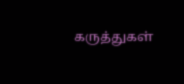கருத்துகள்